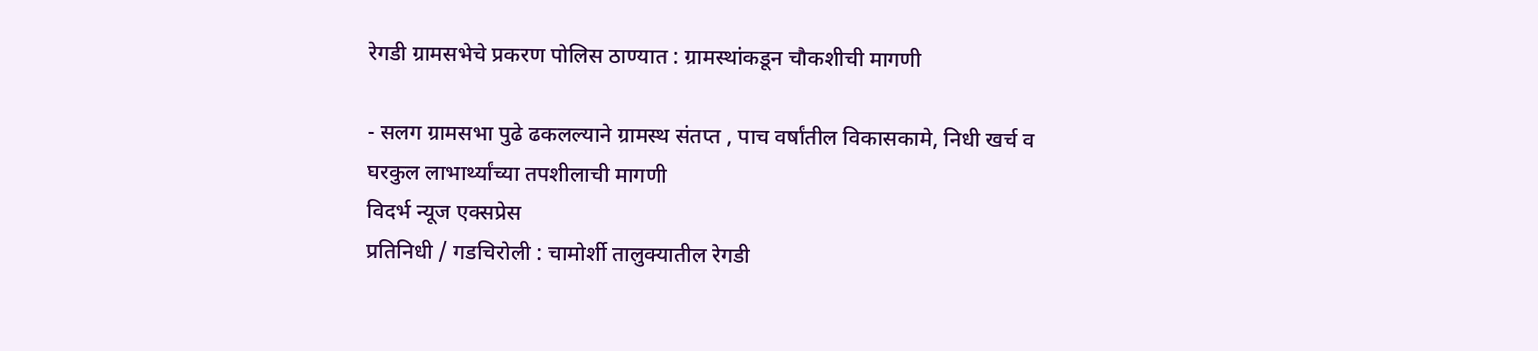रेगडी ग्रामसभेचे प्रकरण पोलिस ठाण्यात : ग्रामस्थांकडून चौकशीची मागणी

- सलग ग्रामसभा पुढे ढकलल्याने ग्रामस्थ संतप्त , पाच वर्षांतील विकासकामे, निधी खर्च व घरकुल लाभार्थ्यांच्या तपशीलाची मागणी
विदर्भ न्यूज एक्सप्रेस
प्रतिनिधी / गडचिरोली : चामोर्शी तालुक्यातील रेगडी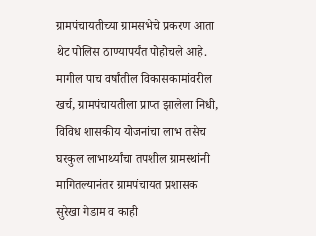ग्रामपंचायतीच्या ग्रामसभेचे प्रकरण आता थेट पोलिस ठाण्यापर्यंत पोहोचले आहे. मागील पाच वर्षांतील विकासकामांवरील खर्च, ग्रामपंचायतीला प्राप्त झालेला निधी, विविध शासकीय योजनांचा लाभ तसेच घरकुल लाभार्थ्यांचा तपशील ग्रामस्थांनी मागितल्यानंतर ग्रामपंचायत प्रशासक सुरेखा गेडाम व काही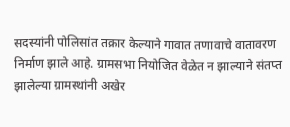सदस्यांनी पोलिसांत तक्रार केल्याने गावात तणावाचे वातावरण निर्माण झाले आहे. ग्रामसभा नियोजित वेळेत न झाल्याने संतप्त झालेल्या ग्रामस्थांनी अखेर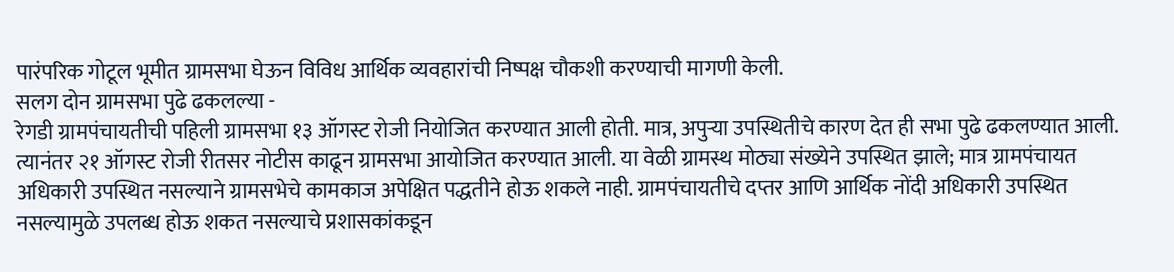पारंपरिक गोटूल भूमीत ग्रामसभा घेऊन विविध आर्थिक व्यवहारांची निष्पक्ष चौकशी करण्याची मागणी केली.
सलग दोन ग्रामसभा पुढे ढकलल्या -
रेगडी ग्रामपंचायतीची पहिली ग्रामसभा १३ ऑगस्ट रोजी नियोजित करण्यात आली होती. मात्र, अपुऱ्या उपस्थितीचे कारण देत ही सभा पुढे ढकलण्यात आली. त्यानंतर २१ ऑगस्ट रोजी रीतसर नोटीस काढून ग्रामसभा आयोजित करण्यात आली. या वेळी ग्रामस्थ मोठ्या संख्येने उपस्थित झाले; मात्र ग्रामपंचायत अधिकारी उपस्थित नसल्याने ग्रामसभेचे कामकाज अपेक्षित पद्धतीने होऊ शकले नाही. ग्रामपंचायतीचे दप्तर आणि आर्थिक नोंदी अधिकारी उपस्थित नसल्यामुळे उपलब्ध होऊ शकत नसल्याचे प्रशासकांकडून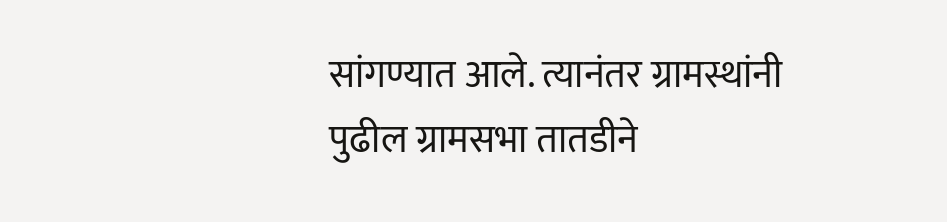सांगण्यात आले. त्यानंतर ग्रामस्थांनी पुढील ग्रामसभा तातडीने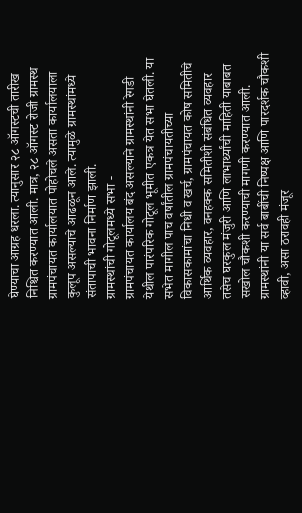घेण्याचा आग्रह धरला. त्यानुसार २८ ऑगस्टची तारीख निश्चित करण्यात आली. मात्र, २८ ऑगस्ट रोजी ग्रामस्थ ग्रामपंचायत कार्यालयात पोहोचले असता कार्यालयाला कुलूप असल्याचे आढळून आले. त्यामुळे ग्रामस्थांमध्ये संतापाची भावना निर्माण झाली.
ग्रामस्थांची गोटूलमध्ये सभा -
ग्रामपंचायत कार्यालय बंद असल्याने ग्रामस्थांनी रेगडी येथील पारंपरिक गोटूल भूमीत एकत्र येत सभा घेतली. या सभेत मागील पाच वर्षांतील ग्रामपंचायतीच्या विकासकामांचा निधी व खर्च, ग्रामपंचायत कोष समितीचे आर्थिक व्यवहार, वनहक्क समितीशी संबंधित व्यवहार तसेच घरकुल मंजुरी आणि लाभार्थ्यांची माहिती याबाबत सखोल चौकशी करण्याची मागणी करण्यात आली. ग्रामस्थांनी या सर्व बाबींची निष्पक्ष आणि पारदर्शक चौकशी व्हावी, असा ठरावही मंजूर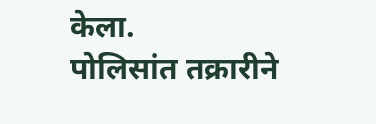केला.
पोलिसांत तक्रारीने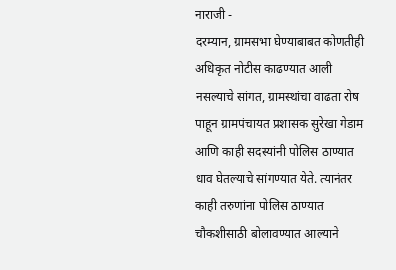नाराजी -
दरम्यान, ग्रामसभा घेण्याबाबत कोणतीही अधिकृत नोटीस काढण्यात आली नसल्याचे सांगत, ग्रामस्थांचा वाढता रोष पाहून ग्रामपंचायत प्रशासक सुरेखा गेडाम आणि काही सदस्यांनी पोलिस ठाण्यात धाव घेतल्याचे सांगण्यात येते. त्यानंतर काही तरुणांना पोलिस ठाण्यात चौकशीसाठी बोलावण्यात आल्याने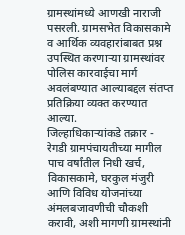ग्रामस्थांमध्ये आणखी नाराजी पसरली. ग्रामसभेत विकासकामे व आर्थिक व्यवहारांबाबत प्रश्न उपस्थित करणाऱ्या ग्रामस्थांवर पोलिस कारवाईचा मार्ग अवलंबण्यात आल्याबद्दल संतप्त प्रतिक्रिया व्यक्त करण्यात आल्या.
जिल्हाधिकाऱ्यांकडे तक्रार -
रेगडी ग्रामपंचायतीच्या मागील पाच वर्षांतील निधी खर्च, विकासकामे, घरकुल मंजुरी आणि विविध योजनांच्या अंमलबजावणीची चौकशी करावी, अशी मागणी ग्रामस्थांनी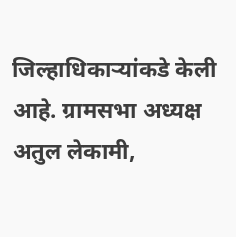जिल्हाधिकाऱ्यांकडे केली आहे. ग्रामसभा अध्यक्ष अतुल लेकामी,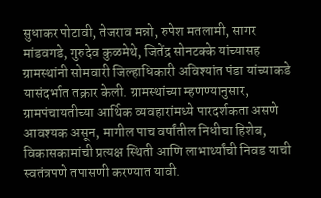सुधाकर पोटावी, तेजराव मन्नो, रुपेश मतलामी, सागर मांडवगडे, गुरुदेव कुळमेथे, जितेंद्र सोनटक्के यांच्यासह ग्रामस्थांनी सोमवारी जिल्हाधिकारी अविश्यांत पंडा यांच्याकडे यासंदर्भात तक्रार केली. ग्रामस्थांच्या म्हणण्यानुसार, ग्रामपंचायतीच्या आर्थिक व्यवहारांमध्ये पारदर्शकता असणे आवश्यक असून, मागील पाच वर्षांतील निधीचा हिशेब, विकासकामांची प्रत्यक्ष स्थिती आणि लाभार्थ्यांची निवड याची स्वतंत्रपणे तपासणी करण्यात यावी.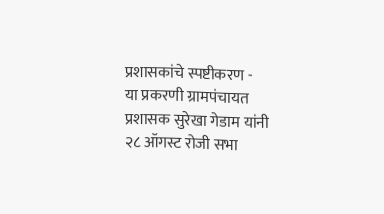प्रशासकांचे स्पष्टीकरण -
या प्रकरणी ग्रामपंचायत प्रशासक सुरेखा गेडाम यांनी २८ ऑगस्ट रोजी सभा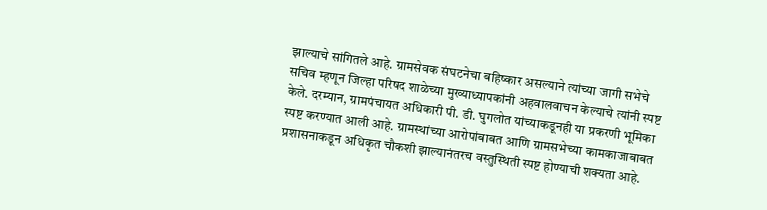झाल्याचे सांगितले आहे. ग्रामसेवक संघटनेचा बहिष्कार असल्याने त्यांच्या जागी सभेचे सचिव म्हणून जिल्हा परिषद शाळेच्या मुख्याध्यापकांनी अहवालवाचन केल्याचे त्यांनी स्पष्ट केले. दरम्यान, ग्रामपंचायत अधिकारी पी. डी. घुगलोत यांच्याकडूनही या प्रकरणी भूमिका स्पष्ट करण्यात आली आहे. ग्रामस्थांच्या आरोपांबाबत आणि ग्रामसभेच्या कामकाजाबाबत प्रशासनाकडून अधिकृत चौकशी झाल्यानंतरच वस्तुस्थिती स्पष्ट होण्याची शक्यता आहे.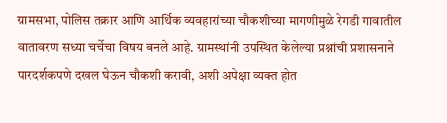ग्रामसभा, पोलिस तक्रार आणि आर्थिक व्यवहारांच्या चौकशीच्या मागणीमुळे रेगडी गावातील वातावरण सध्या चर्चेचा विषय बनले आहे. ग्रामस्थांनी उपस्थित केलेल्या प्रश्नांची प्रशासनाने पारदर्शकपणे दखल घेऊन चौकशी करावी, अशी अपेक्षा व्यक्त होत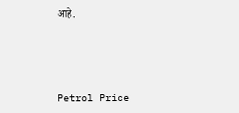आहे.




Petrol Price